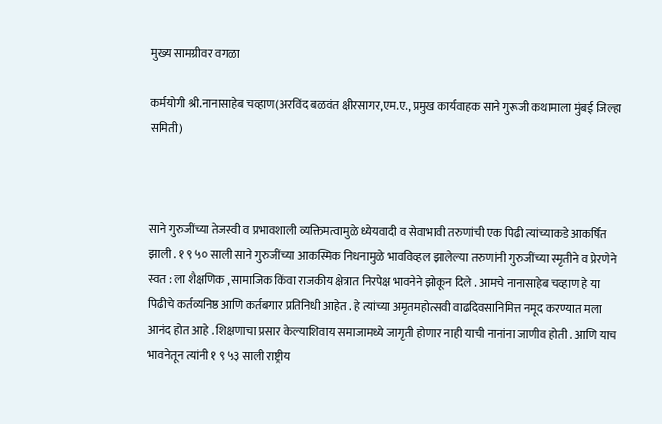मुख्य सामग्रीवर वगळा

कर्मयोगी श्री.नानासाहेब चव्हाण(अरविंद बळवंत क्षीरसागर,एम.ए., प्रमुख कार्यवाहक साने गुरूजी कथामाला मुंबई जिल्हा समिती)



साने गुरुजींच्या तेजस्वी व प्रभावशाली व्यक्तिमत्वामुळे ध्येयवादी व सेवाभावी तरुणांची एक पिढी त्यांच्याकडे आकर्षित झाली . १ ९ ५० साली साने गुरुजींच्या आकस्मिक निधनामुळे भावविव्हल झालेल्या तरुणांनी गुरुजींच्या स्मृतीने व प्रेरणेने स्वत : ला शैक्षणिक , सामाजिक किंवा राजकीय क्षेत्रात निरपेक्ष भावनेने झोकून दिले . आमचे नानासाहेब चव्हाण हे या पिढीचे कर्तव्यनिष्ठ आणि कर्तबगार प्रतिनिधी आहेत . हे त्यांच्या अमृतमहोत्सवी वाढदिवसानिमित्त नमूद करण्यात मला आनंद होत आहे . शिक्षणाचा प्रसार केल्याशिवाय समाजामध्ये जागृती होणार नाही याची नानांना जाणीव होती . आणि याच भावनेतून त्यांनी १ ९ ५३ साली राष्ट्रीय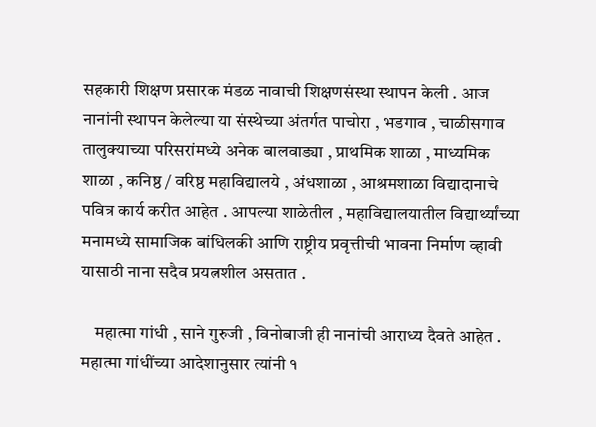सहकारी शिक्षण प्रसारक मंडळ नावाची शिक्षणसंस्था स्थापन केली . आज नानांनी स्थापन केलेल्या या संस्थेच्या अंतर्गत पाचोरा , भडगाव , चाळीसगाव तालुक्याच्या परिसरांमध्ये अनेक बालवाड्या , प्राथमिक शाळा , माध्यमिक शाळा , कनिष्ठ / वरिष्ठ महाविद्यालये , अंधशाळा , आश्रमशाळा विद्यादानाचे पवित्र कार्य करीत आहेत . आपल्या शाळेतील , महाविद्यालयातील विद्यार्थ्यांच्या मनामध्ये सामाजिक बांधिलकी आणि राष्ट्रीय प्रवृत्तीची भावना निर्माण व्हावी यासाठी नाना सदैव प्रयत्नशील असतात .

    महात्मा गांधी , साने गुरुजी , विनोबाजी ही नानांची आराध्य दैवते आहेत . महात्मा गांधींच्या आदेशानुसार त्यांनी १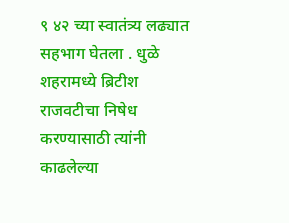९ ४२ च्या स्वातंत्र्य लढ्यात सहभाग घेतला . धुळे शहरामध्ये ब्रिटीश राजवटीचा निषेध करण्यासाठी त्यांनी काढलेल्या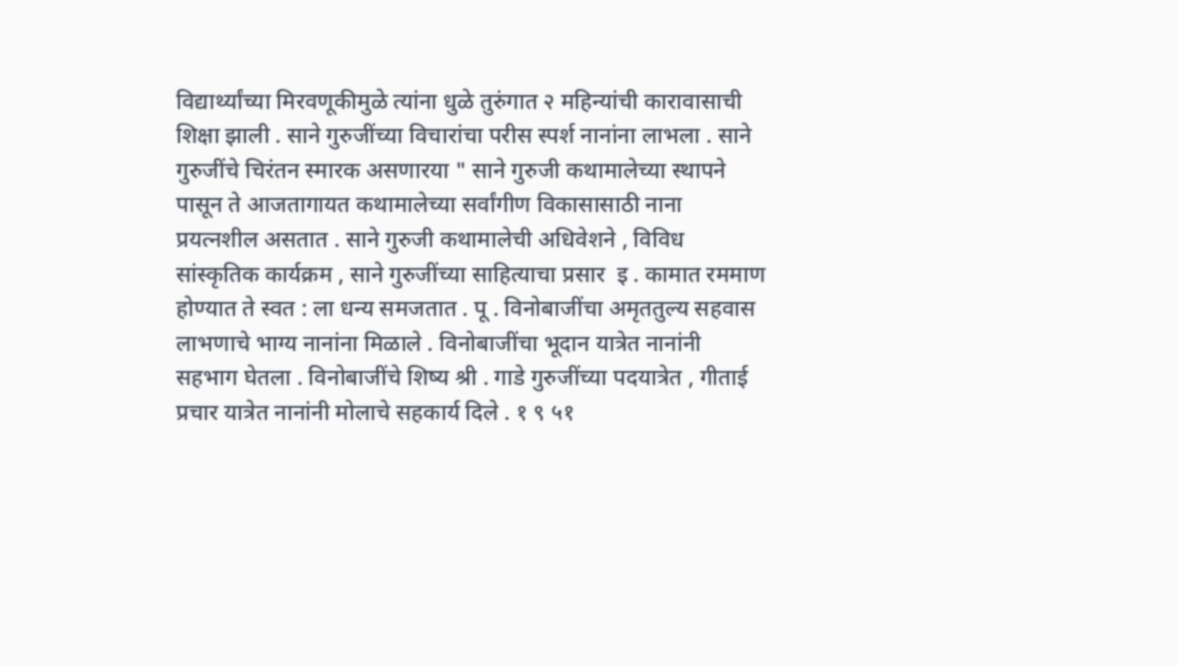विद्यार्थ्यांच्या मिरवणूकीमुळे त्यांना धुळे तुरुंगात २ महिन्यांची कारावासाची शिक्षा झाली . साने गुरुजींच्या विचारांचा परीस स्पर्श नानांना लाभला . साने गुरुजींचे चिरंतन स्मारक असणारया " साने गुरुजी कथामालेच्या स्थापने पासून ते आजतागायत कथामालेच्या सर्वांगीण विकासासाठी नाना प्रयत्नशील असतात . साने गुरुजी कथामालेची अधिवेशने , विविध सांस्कृतिक कार्यक्रम , साने गुरुजींच्या साहित्याचा प्रसार  इ . कामात रममाण होण्यात ते स्वत : ला धन्य समजतात . पू . विनोबाजींचा अमृततुल्य सहवास लाभणाचे भाग्य नानांना मिळाले . विनोबाजींचा भूदान यात्रेत नानांनी सहभाग घेतला . विनोबाजींचे शिष्य श्री . गाडे गुरुजींच्या पदयात्रेत , गीताई प्रचार यात्रेत नानांनी मोलाचे सहकार्य दिले . १ ९ ५१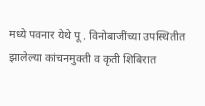मध्ये पवनार येथे पू . विनोबाजींच्या उपस्थितीत झालेल्या कांचनमुक्ती व कृती शिबिरात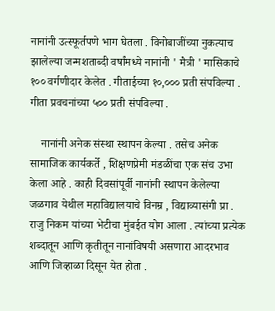नानांनी उत्स्फूर्तपणे भाग घेतला . विनोबाजींच्या नुकत्याच झालेल्या जन्मशताब्दी वर्षांमध्ये नानांनी ' मैत्री ' मासिकाचे १०० वर्गणीदार केलेत . गीताईच्या १०,००० प्रती संपविल्या . गीता प्रवचनांच्या ५०० प्रती संपविल्या .

    नानांनी अनेक संस्था स्थापन केल्या . तसेच अनेक सामाजिक कार्यकर्ते , शिक्षणप्रेमी मंडळींचा एक संच उभा केला आहे . काही दिवसांपूर्वी नानांनी स्थापन केलेल्या जळगाव येथील महाविद्यालयाचे विनम्र , विद्याव्यासंगी प्रा . राजु निकम यांच्या भेटीचा मुंबईत योग आला . त्यांच्या प्रत्येक शब्दातून आणि कृतीतून नानांविषयी असणारा आदरभाव आणि जिव्हाळा दिसून येत होता .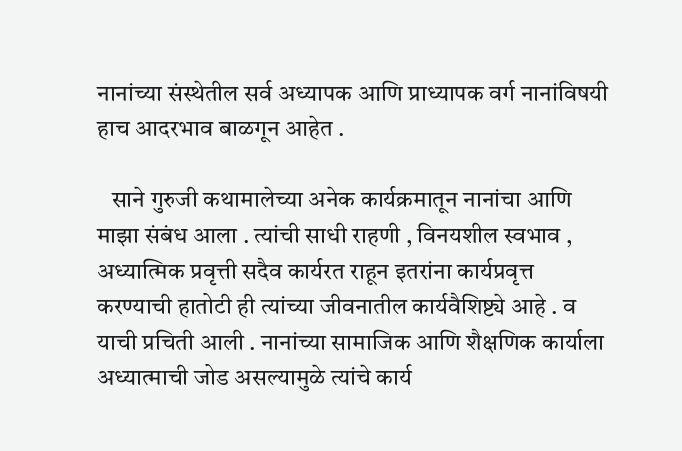नानांच्या संस्थेतील सर्व अध्यापक आणि प्राध्यापक वर्ग नानांविषयी हाच आदरभाव बाळगून आहेत .

   साने गुरुजी कथामालेच्या अनेक कार्यक्रमातून नानांचा आणि माझा संबंध आला . त्यांची साधी राहणी , विनयशील स्वभाव , अध्यात्मिक प्रवृत्ती सदैव कार्यरत राहून इतरांना कार्यप्रवृत्त करण्याची हातोटी ही त्यांच्या जीवनातील कार्यवैशिष्ट्ये आहे . व याची प्रचिती आली . नानांच्या सामाजिक आणि शैक्षणिक कार्याला अध्यात्माची जोड असल्यामुळे त्यांचे कार्य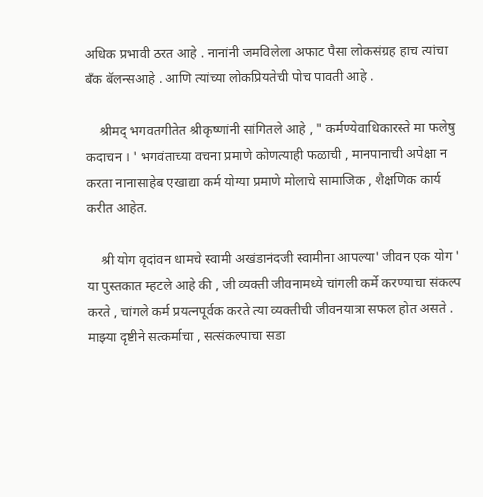अधिक प्रभावी ठरत आहे . नानांनी जमविलेला अफाट पैसा लोकसंग्रह हाच त्यांचा बँक बॅलन्सआहे . आणि त्यांच्या लोकप्रियतेची पोच पावती आहे .

    श्रीमद् भगवतगीतेत श्रीकृष्णांनी सांगितले आहे , " कर्मण्येवाधिकारस्ते मा फलेषु कदाचन । ' भगवंताच्या वचना प्रमाणे कोणत्याही फळाची , मानपानाची अपेक्षा न करता नानासाहेब एखाद्या कर्म योग्या प्रमाणे मोलाचे सामाजिक , शैक्षणिक कार्य करीत आहेत.

    श्री योग वृदांवन धामचे स्वामी अखंडानंदजी स्वामीना आपल्या' जीवन एक योग ' या पुस्तकात म्हटले आहे की , जी व्यक्ती जीवनामध्ये चांगली कर्मे करण्याचा संकल्प करते , चांगले कर्म प्रयत्नपूर्वक करते त्या व्यक्तीची जीवनयात्रा सफल होत असते . माझ्या दृष्टीने सत्कर्माचा , सत्संकल्पाचा सडा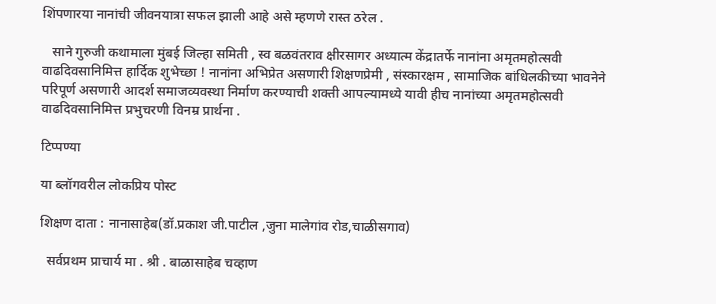शिंपणारया नानांची जीवनयात्रा सफल झाली आहे असे म्हणणे रास्त ठरेल .

   साने गुरुजी कथामाला मुंबई जिल्हा समिती , स्व बळवंतराव क्षीरसागर अध्यात्म केंद्रातर्फे नानांना अमृतमहोत्सवी वाढदिवसानिमित्त हार्दिक शुभेच्छा ! नानांना अभिप्रेत असणारी शिक्षणप्रेमी , संस्कारक्षम , सामाजिक बांधिलकीच्या भावनेने परिपूर्ण असणारी आदर्श समाजव्यवस्था निर्माण करण्याची शक्ती आपल्यामध्ये यावी हीच नानांच्या अमृतमहोत्सवी वाढदिवसानिमित्त प्रभुचरणी विनम्र प्रार्थना .

टिप्पण्या

या ब्लॉगवरील लोकप्रिय पोस्ट

शिक्षण दाता : नानासाहेब(डॉ.प्रकाश जी.पाटील ,जुना मालेगांव रोड,चाळीसगाव)

  सर्वप्रथम प्राचार्य मा . श्री . बाळासाहेब चव्हाण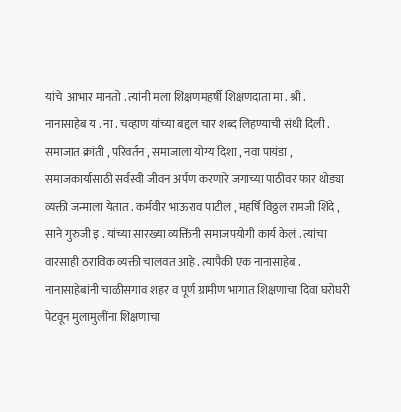यांचे  आभार मानतो . त्यांनी मला शिक्षणमहर्षी शिक्षणदाता मा . श्री . नानासाहेब य . ना . चव्हाण यांच्या बद्दल चार शब्द लिहण्याची संधी दिली .       समाजात क्रांती , परिवर्तन , समाजाला योग्य दिशा , नवा पायंडा , समाजकार्यासाठी सर्वस्वी जीवन अर्पण करणारे जगाच्या पाठीवर फार थोड्या व्यक्ती जन्माला येतात . कर्मवीर भाऊराव पाटील , महर्षि विठ्ठल रामजी शिंदे , साने गुरुजी इ . यांच्या सारख्या व्यक्तिंनी समाजपयोगी कार्य केलं . त्यांचा वारसाही ठराविक व्यक्ती चालवत आहे . त्यापैकी एक नानासाहेब . नानासाहेबांनी चाळीसगाव शहर व पूर्ण ग्रामीण भागात शिक्षणाचा दिवा घरोघरी पेटवून मुलामुलींना शिक्षणाचा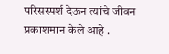परिसस्पर्श देऊन त्यांचे जीवन प्रकाशमान केले आहे .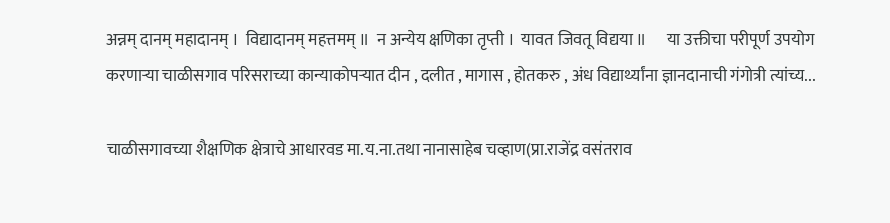अन्नम् दानम् महादानम् ।  विद्यादानम् महत्तमम् ॥  न अन्येय क्षणिका तृप्ती ।  यावत जिवतू विद्यया ॥      या उक्तीचा परीपूर्ण उपयोग करणाऱ्या चाळीसगाव परिसराच्या कान्याकोपऱ्यात दीन , दलीत , मागास , होतकरु , अंध विद्यार्थ्यांना ज्ञानदानाची गंगोत्री त्यांच्य...

चाळीसगावच्या शैक्षणिक क्षेत्राचे आधारवड मा.य.ना.तथा नानासाहेब चव्हाण(प्रा.राजेंद्र वसंतराव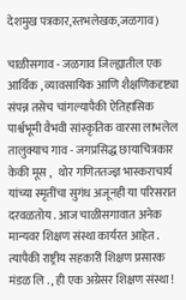देशमुख पत्रकार,स्तभलेखक,जळगाव)

चाळीसगाव - जळगाव जिल्ह्यातील एक आर्थिक , व्यावसायिक आणि शैक्षणिकदृष्ट्या संपन्न तसेच चांगल्यापैकी ऐतिहासिक पार्श्वभूमी वैभवी सांस्कृतिक वारसा लाभलेल तालुक्याच गाव - जगप्रसिद्ध छायाचित्रकार केकी मूस ,   थोर गणिततज्ज्ञ भास्कराचार्य यांच्या स्मृतींचा सुगंध अजूनही या परिसरात दरवळतोय . आज चाळीसगावात अनेक मान्यवर शिक्षण संस्था कार्यरत आहेत . त्यापैकी राष्ट्रीय सहकारी शिक्षण प्रसारक मंडळ लि . , ही एक अग्रेसर शिक्षण संस्था !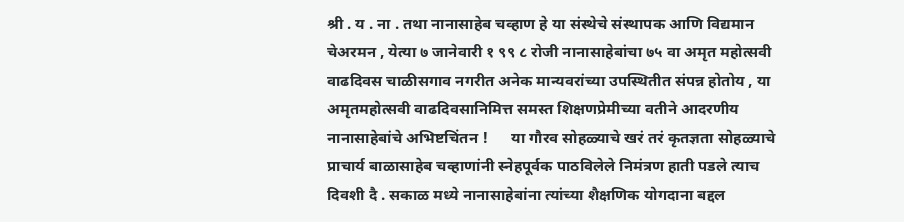श्री . य . ना . तथा नानासाहेब चव्हाण हे या संस्थेचे संस्थापक आणि विद्यमान चेअरमन , येत्या ७ जानेवारी १ ९९ ८ रोजी नानासाहेबांचा ७५ वा अमृत महोत्सवी वाढदिवस चाळीसगाव नगरीत अनेक मान्यवरांच्या उपस्थितीत संपन्न होतोय , या अमृतमहोत्सवी वाढदिवसानिमित्त समस्त शिक्षणप्रेमीच्या वतीने आदरणीय नानासाहेबांचे अभिष्टचिंतन !      या गौरव सोहळ्याचे खरं तरं कृतज्ञता सोहळ्याचे प्राचार्य बाळासाहेब चव्हाणांनी स्नेहपूर्वक पाठविलेले निमंत्रण हाती पडले त्याच दिवशी दै . सकाळ मध्ये नानासाहेबांना त्यांच्या शैक्षणिक योगदाना बद्दल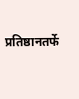प्रतिष्ठानतर्फे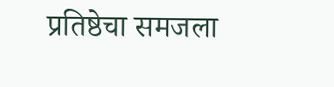प्रतिष्ठेचा समजला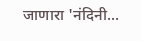जाणारा 'नंदिनी...